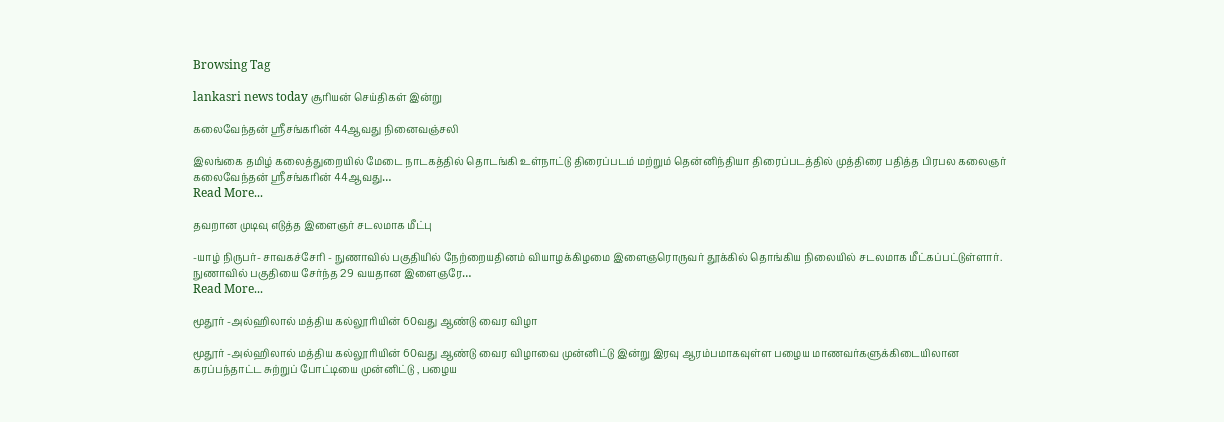Browsing Tag

lankasri news today சூரியன் செய்திகள் இன்று

கலைவேந்தன் ஸ்ரீசங்கரின் 44ஆவது நினைவஞ்சலி

இலங்கை தமிழ் கலைத்துறையில் மேடை நாடகத்தில் தொடங்கி உள்நாட்டு திரைப்படம் மற்றும் தென்னிந்தியா திரைப்படத்தில் முத்திரை பதித்த பிரபல கலைஞர் கலைவேந்தன் ஸ்ரீசங்கரின் 44ஆவது…
Read More...

தவறான முடிவு எடுத்த இளைஞர் சடலமாக மீட்பு

-யாழ் நிருபர்- சாவகச்சேரி - நுணாவில் பகுதியில் நேற்றையதினம் வியாழக்கிழமை இளைஞரொருவர் தூக்கில் தொங்கிய நிலையில் சடலமாக மீட்கப்பட்டுள்ளார். நுணாவில் பகுதியை சேர்ந்த 29 வயதான இளைஞரே…
Read More...

மூதூர் -அல்ஹிலால் மத்திய கல்லூரியின் 60வது ஆண்டு வைர விழா

மூதூர் -அல்ஹிலால் மத்திய கல்லூரியின் 60வது ஆண்டு வைர விழாவை முன்னிட்டு இன்று இரவு ஆரம்பமாகவுள்ள பழைய மாணவர்களுக்கிடையிலான கரப்பந்தாட்ட சுற்றுப் போட்டியை முன்னிட்டு , பழைய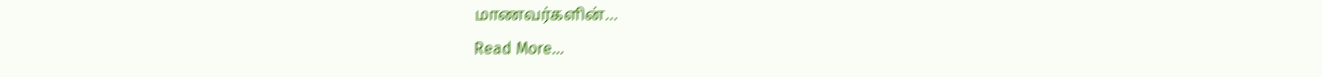மாணவர்களின்…
Read More...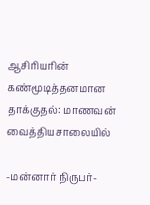ஆசிரியரின் கண்மூடித்தனமான தாக்குதல்: மாணவன் வைத்தியசாலையில்

-மன்னார் நிருபர்-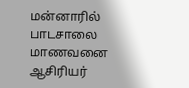மன்னாரில் பாடசாலை மாணவனை ஆசிரியர்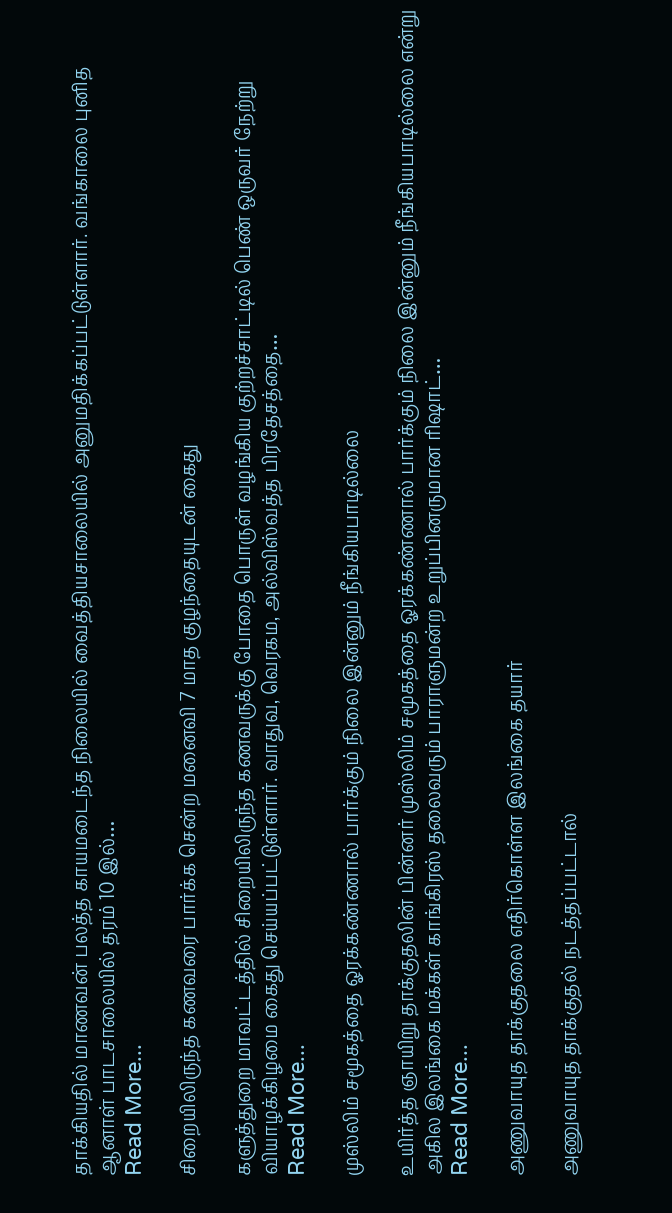தாக்கியதில் மாணவன் பலத்த காயமடைந்த நிலையில் வைத்தியசாலையில் அனுமதிக்கப்பட்டுள்ளார். வங்காலை புனித ஆனாள் பாடசாலையில் தரம் 10 இல்…
Read More...

சிறையிலிருந்த கணவரை பார்க்க சென்ற மனைவி 7 மாத குழந்தையுடன் கைது

களுத்துறை மாவட்டத்தில் சிறையிலிருந்த கணவருக்கு போதை பொருள் வழங்கிய குற்றச்சாட்டில் பெண் ஒருவர் நேற்று வியாழக்கிழமை கைது செய்யப்பட்டுள்ளார். வாதுவ, வெரகம, அல்விஸ்வத்த பிரதேசத்தை…
Read More...

முஸ்லிம் சமூகத்தை ஓரக்கண்ணால் பார்க்கும் நிலை இன்னும் நீங்கியபாடில்லை

உயிர்த்த ஞாயிறு தாக்குதலின் பின்னர் முஸ்லிம் சமூகத்தை ஓரக்கண்ணால் பார்க்கும் நிலை இன்னும் நீங்கியபாடில்லை என்று அகில இலங்கை மக்கள் காங்கிரஸ் தலைவரும் பாராளுமன்ற உறுப்பினருமான ரிஷாட்…
Read More...

அணுவாயுத தாக்குதலை எதிர்கொள்ள இலங்கை தயார்

அணுவாயுத தாக்குதல் நடத்தப்பட்டால்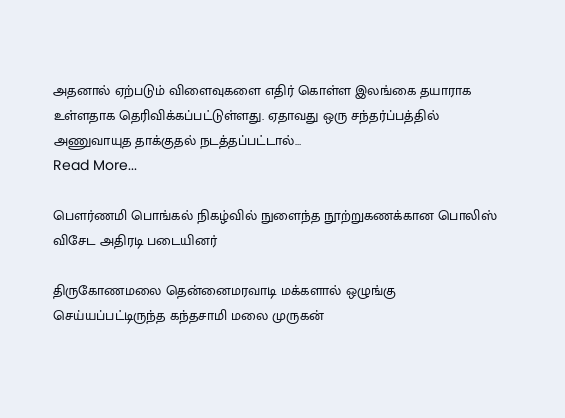அதனால் ஏற்படும் விளைவுகளை எதிர் கொள்ள இலங்கை தயாராக உள்ளதாக தெரிவிக்கப்பட்டுள்ளது. ஏதாவது ஒரு சந்தர்ப்பத்தில் அணுவாயுத தாக்குதல் நடத்தப்பட்டால்…
Read More...

பௌர்ணமி பொங்கல் நிகழ்வில் நுளைந்த நூற்றுகணக்கான பொலிஸ் விசேட அதிரடி படையினர்

திருகோணமலை தென்னைமரவாடி மக்களால் ஒழுங்கு செய்யப்பட்டிருந்த கந்தசாமி மலை முருகன்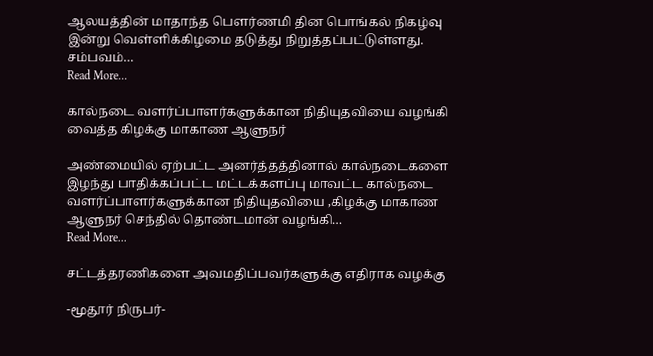ஆலயத்தின் மாதாந்த பௌர்ணமி தின பொங்கல் நிகழ்வு இன்று வெள்ளிக்கிழமை தடுத்து நிறுத்தப்பட்டுள்ளது. சம்பவம்…
Read More...

கால்நடை வளர்ப்பாளர்களுக்கான நிதியுதவியை வழங்கி வைத்த கிழக்கு மாகாண ஆளுநர்

அண்மையில் ஏற்பட்ட அனர்த்தத்தினால் கால்நடைகளை இழந்து பாதிக்கப்பட்ட மட்டக்களப்பு மாவட்ட கால்நடை வளர்ப்பாளர்களுக்கான நிதியுதவியை ,கிழக்கு மாகாண ஆளுநர் செந்தில் தொண்டமான் வழங்கி…
Read More...

சட்டத்தரணிகளை அவமதிப்பவர்களுக்கு எதிராக வழக்கு

-மூதூர் நிருபர்-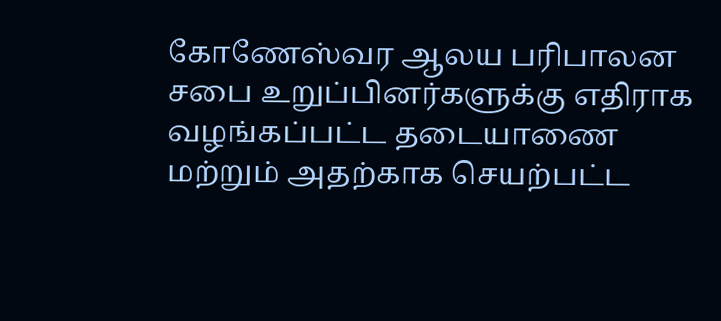கோணேஸ்வர ஆலய பரிபாலன சபை உறுப்பினர்களுக்கு எதிராக வழங்கப்பட்ட தடையாணை மற்றும் அதற்காக செயற்பட்ட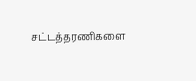சட்டத்தரணிகளை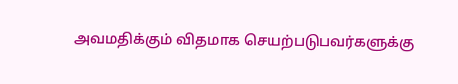அவமதிக்கும் விதமாக செயற்படுபவர்களுக்கு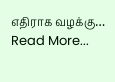எதிராக வழக்கு…
Read More...